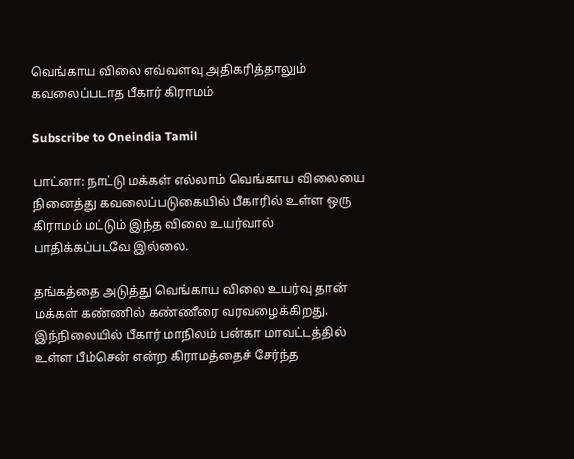வெங்காய விலை எவ்வளவு அதிகரித்தாலும் கவலைப்படாத பீகார் கிராமம்

Subscribe to Oneindia Tamil

பாட்னா: நாட்டு மக்கள் எல்லாம் வெங்காய விலையை நினைத்து கவலைப்படுகையில் பீகாரில் உள்ள ஒரு கிராமம் மட்டும் இந்த விலை உயர்வால் பாதிக்கப்படவே இல்லை.

தங்கத்தை அடுத்து வெங்காய விலை உயர்வு தான் மக்கள் கண்ணில் கண்ணீரை வரவழைக்கிறது. இந்நிலையில் பீகார் மாநிலம் பன்கா மாவட்டத்தில் உள்ள பீம்சென் என்ற கிராமத்தைச் சேர்ந்த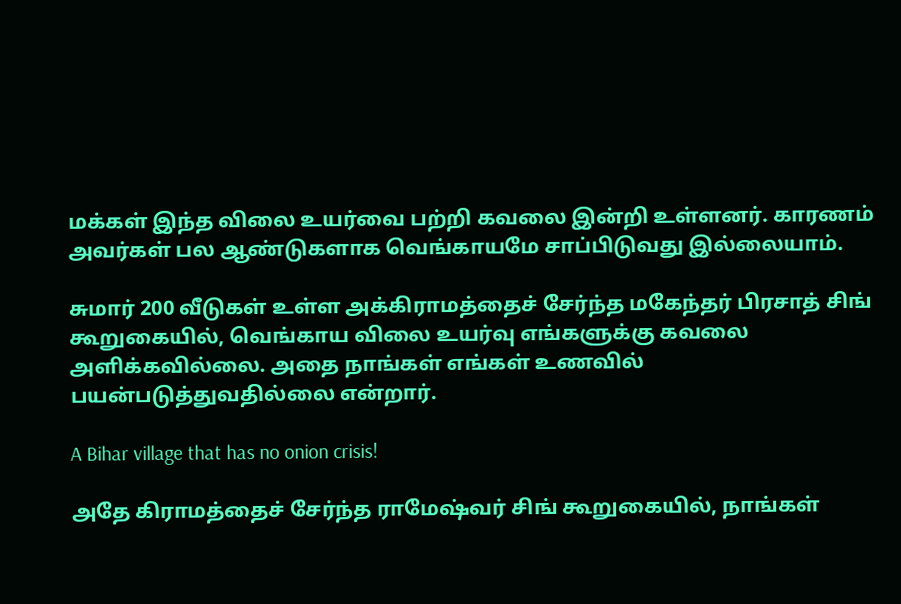மக்கள் இந்த விலை உயர்வை பற்றி கவலை இன்றி உள்ளனர். காரணம் அவர்கள் பல ஆண்டுகளாக வெங்காயமே சாப்பிடுவது இல்லையாம்.

சுமார் 200 வீடுகள் உள்ள அக்கிராமத்தைச் சேர்ந்த மகேந்தர் பிரசாத் சிங் கூறுகையில், வெங்காய விலை உயர்வு எங்களுக்கு கவலை அளிக்கவில்லை. அதை நாங்கள் எங்கள் உணவில் பயன்படுத்துவதில்லை என்றார்.

A Bihar village that has no onion crisis!

அதே கிராமத்தைச் சேர்ந்த ராமேஷ்வர் சிங் கூறுகையில், நாங்கள்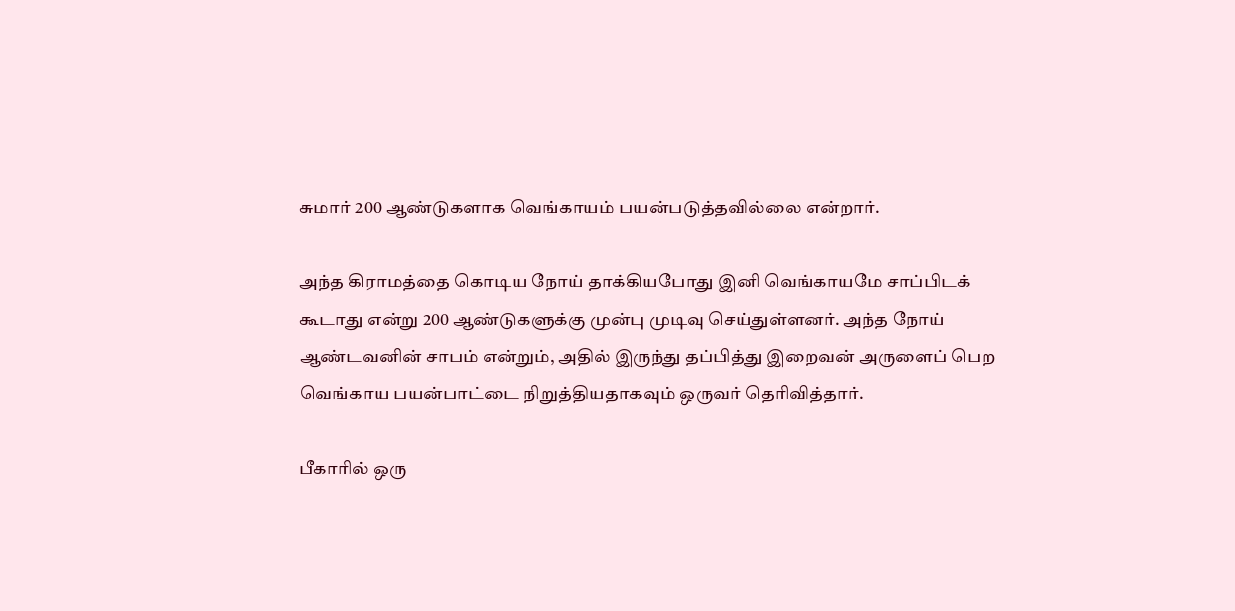சுமார் 200 ஆண்டுகளாக வெங்காயம் பயன்படுத்தவில்லை என்றார்.

அந்த கிராமத்தை கொடிய நோய் தாக்கியபோது இனி வெங்காயமே சாப்பிடக் கூடாது என்று 200 ஆண்டுகளுக்கு முன்பு முடிவு செய்துள்ளனர். அந்த நோய் ஆண்டவனின் சாபம் என்றும், அதில் இருந்து தப்பித்து இறைவன் அருளைப் பெற வெங்காய பயன்பாட்டை நிறுத்தியதாகவும் ஒருவர் தெரிவித்தார்.

பீகாரில் ஒரு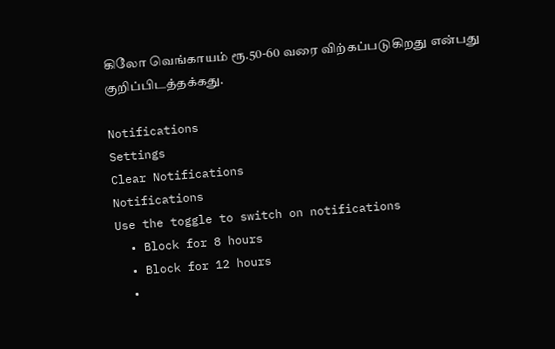கிலோ வெங்காயம் ரூ.50-60 வரை விற்கப்படுகிறது என்பது குறிப்பிடத்தக்கது.

Notifications
Settings
Clear Notifications
Notifications
Use the toggle to switch on notifications
  • Block for 8 hours
  • Block for 12 hours
  •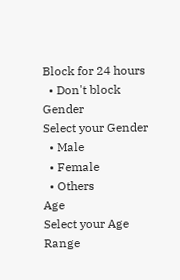Block for 24 hours
  • Don't block
Gender
Select your Gender
  • Male
  • Female
  • Others
Age
Select your Age Range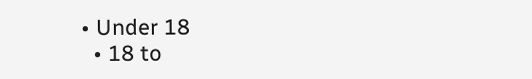• Under 18
  • 18 to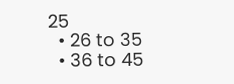25
  • 26 to 35
  • 36 to 45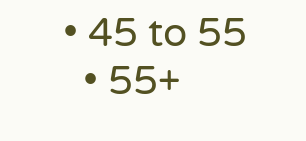• 45 to 55
  • 55+